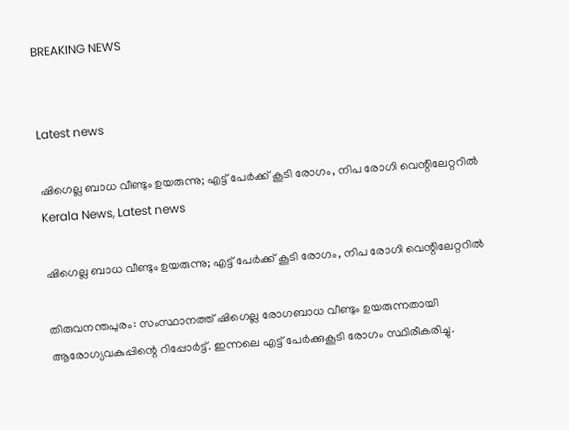BREAKING NEWS


Latest news

ഷിഗെല്ല ബാധ വീണ്ടും ഉയരുന്നു; എട്ട് പേർക്ക് കൂടി രോഗം, നിപ രോഗി വെന്റിലേറ്ററിൽ
Kerala News, Latest news

ഷിഗെല്ല ബാധ വീണ്ടും ഉയരുന്നു; എട്ട് പേർക്ക് കൂടി രോഗം, നിപ രോഗി വെന്റിലേറ്ററിൽ

തിരുവനന്തപുരം: സംസ്ഥാനത്ത് ഷിഗെല്ല രോഗബാധ വീണ്ടും ഉയരുന്നതായി ആരോഗ്യവകുപ്പിന്റെ റിപ്പോർട്ട്. ഇന്നലെ എട്ട് പേർക്കുകൂടി രോഗം സ്ഥിരീകരിച്ചു.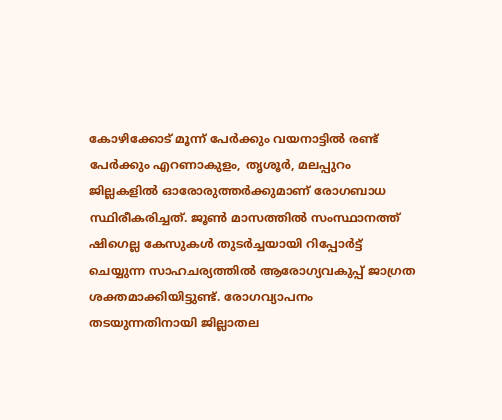കോഴിക്കോട് മൂന്ന് പേർക്കും വയനാട്ടിൽ രണ്ട് പേർക്കും എറണാകുളം, തൃശൂർ, മലപ്പുറം ജില്ലകളിൽ ഓരോരുത്തർക്കുമാണ് രോഗബാധ സ്ഥിരീകരിച്ചത്. ജൂൺ മാസത്തിൽ സംസ്ഥാനത്ത് ഷിഗെല്ല കേസുകൾ തുടർച്ചയായി റിപ്പോർട്ട് ചെയ്യുന്ന സാഹചര്യത്തിൽ ആരോഗ്യവകുപ്പ് ജാഗ്രത ശക്തമാക്കിയിട്ടുണ്ട്. രോഗവ്യാപനം തടയുന്നതിനായി ജില്ലാതല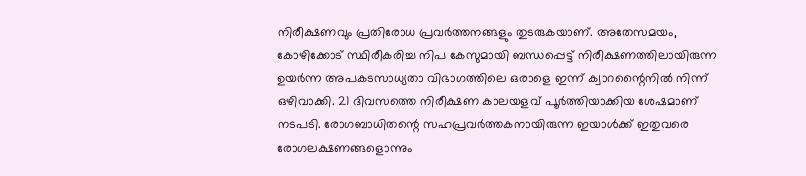നിരീക്ഷണവും പ്രതിരോധ പ്രവർത്തനങ്ങളും തുടരുകയാണ്. അതേസമയം, കോഴിക്കോട് സ്ഥിരീകരിച്ച നിപ കേസുമായി ബന്ധപ്പെട്ട് നിരീക്ഷണത്തിലായിരുന്ന ഉയർന്ന അപകടസാധ്യതാ വിഭാഗത്തിലെ ഒരാളെ ഇന്ന് ക്വാറന്റൈനിൽ നിന്ന് ഒഴിവാക്കി. 21 ദിവസത്തെ നിരീക്ഷണ കാലയളവ് പൂർത്തിയാക്കിയ ശേഷമാണ് നടപടി. രോഗബാധിതന്റെ സഹപ്രവർത്തകനായിരുന്ന ഇയാൾക്ക് ഇതുവരെ രോഗലക്ഷണങ്ങളൊന്നും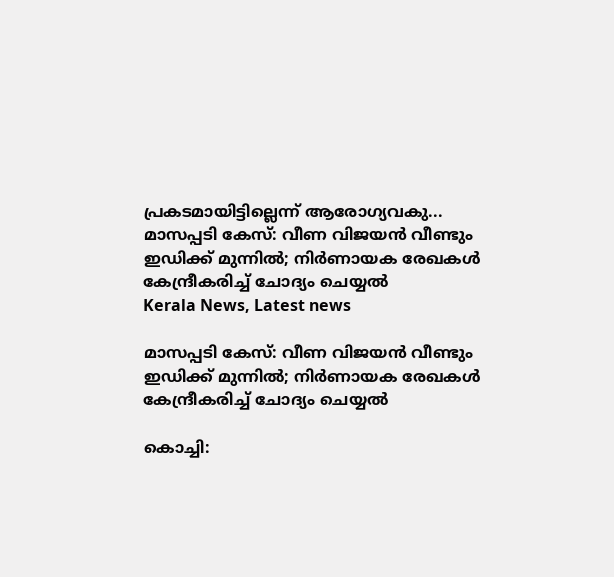പ്രകടമായിട്ടില്ലെന്ന് ആരോഗ്യവകു...
മാസപ്പടി കേസ്: വീണ വിജയൻ വീണ്ടും ഇഡിക്ക് മുന്നിൽ; നിർണായക രേഖകൾ കേന്ദ്രീകരിച്ച് ചോദ്യം ചെയ്യൽ
Kerala News, Latest news

മാസപ്പടി കേസ്: വീണ വിജയൻ വീണ്ടും ഇഡിക്ക് മുന്നിൽ; നിർണായക രേഖകൾ കേന്ദ്രീകരിച്ച് ചോദ്യം ചെയ്യൽ

കൊച്ചി: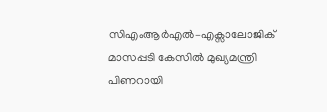സിഎംആർഎൽ–എക്സാലോജിക് മാസപ്പടി കേസിൽ മുഖ്യമന്ത്രി പിണറായി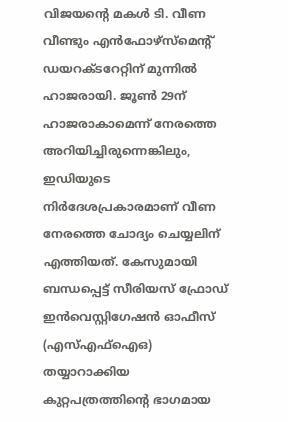വിജയന്റെ മകൾ ടി. വീണ വീണ്ടും എൻഫോഴ്സ്മെന്റ് ഡയറക്ടറേറ്റിന് മുന്നിൽ ഹാജരായി. ജൂൺ 29ന് ഹാജരാകാമെന്ന് നേരത്തെ അറിയിച്ചിരുന്നെങ്കിലും, ഇഡിയുടെ നിർദേശപ്രകാരമാണ് വീണ നേരത്തെ ചോദ്യം ചെയ്യലിന് എത്തിയത്. കേസുമായി ബന്ധപ്പെട്ട് സീരിയസ് ഫ്രോഡ് ഇൻവെസ്റ്റിഗേഷൻ ഓഫീസ് (എസ്എഫ്ഐഒ) തയ്യാറാക്കിയ കുറ്റപത്രത്തിന്റെ ഭാഗമായ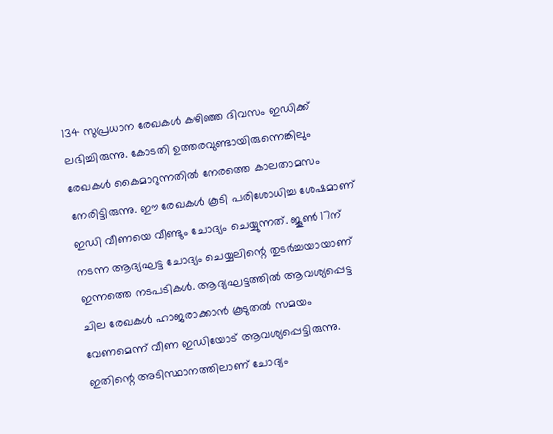134 സുപ്രധാന രേഖകൾ കഴിഞ്ഞ ദിവസം ഇഡിക്ക് ലഭിച്ചിരുന്നു. കോടതി ഉത്തരവുണ്ടായിരുന്നെങ്കിലും രേഖകൾ കൈമാറുന്നതിൽ നേരത്തെ കാലതാമസം നേരിട്ടിരുന്നു. ഈ രേഖകൾ കൂടി പരിശോധിച്ച ശേഷമാണ് ഇഡി വീണയെ വീണ്ടും ചോദ്യം ചെയ്യുന്നത്. ജൂൺ 17ന് നടന്ന ആദ്യഘട്ട ചോദ്യം ചെയ്യലിന്റെ തുടർച്ചയായാണ് ഇന്നത്തെ നടപടികൾ. ആദ്യഘട്ടത്തിൽ ആവശ്യപ്പെട്ട ചില രേഖകൾ ഹാജരാക്കാൻ കൂടുതൽ സമയം വേണമെന്ന് വീണ ഇഡിയോട് ആവശ്യപ്പെട്ടിരുന്നു. ഇതിന്റെ അടിസ്ഥാനത്തിലാണ് ചോദ്യം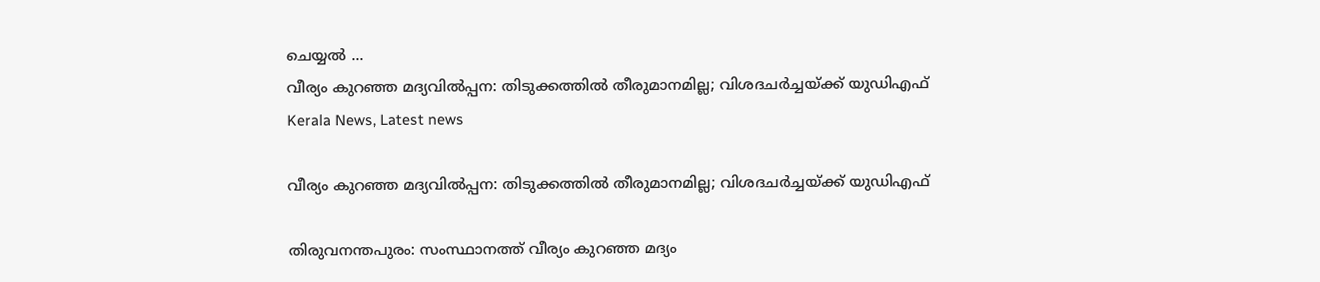ചെയ്യൽ ...
വീര്യം കുറഞ്ഞ മദ്യവിൽപ്പന: തിടുക്കത്തിൽ തീരുമാനമില്ല; വിശദചർച്ചയ്ക്ക് യുഡിഎഫ്
Kerala News, Latest news

വീര്യം കുറഞ്ഞ മദ്യവിൽപ്പന: തിടുക്കത്തിൽ തീരുമാനമില്ല; വിശദചർച്ചയ്ക്ക് യുഡിഎഫ്

തിരുവനന്തപുരം: സംസ്ഥാനത്ത് വീര്യം കുറഞ്ഞ മദ്യം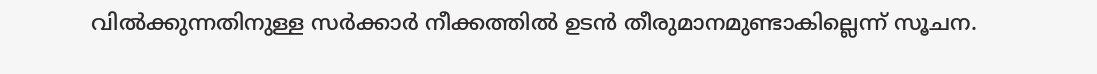വിൽക്കുന്നതിനുള്ള സർക്കാർ നീക്കത്തിൽ ഉടൻ തീരുമാനമുണ്ടാകില്ലെന്ന് സൂചന.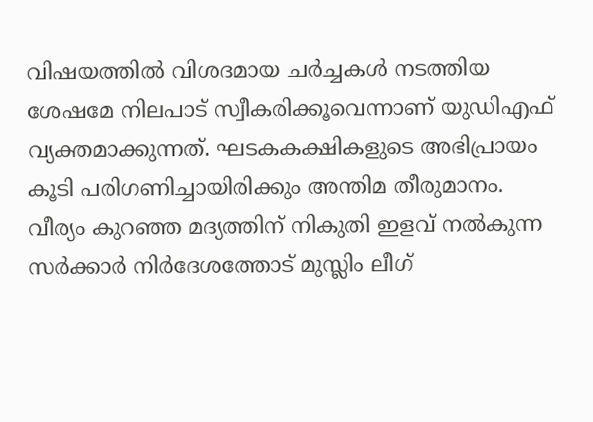വിഷയത്തിൽ വിശദമായ ചർച്ചകൾ നടത്തിയ ശേഷമേ നിലപാട് സ്വീകരിക്കൂവെന്നാണ് യുഡിഎഫ് വ്യക്തമാക്കുന്നത്. ഘടകകക്ഷികളുടെ അഭിപ്രായം കൂടി പരിഗണിച്ചായിരിക്കും അന്തിമ തീരുമാനം. വീര്യം കുറഞ്ഞ മദ്യത്തിന് നികുതി ഇളവ് നൽകുന്ന സർക്കാർ നിർദേശത്തോട് മുസ്ലിം ലീഗ്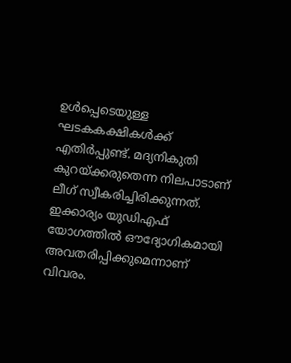ഉൾപ്പെടെയുള്ള ഘടകകക്ഷികൾക്ക് എതിർപ്പുണ്ട്. മദ്യനികുതി കുറയ്ക്കരുതെന്ന നിലപാടാണ് ലീഗ് സ്വീകരിച്ചിരിക്കുന്നത്. ഇക്കാര്യം യുഡിഎഫ് യോഗത്തിൽ ഔദ്യോഗികമായി അവതരിപ്പിക്കുമെന്നാണ് വിവരം.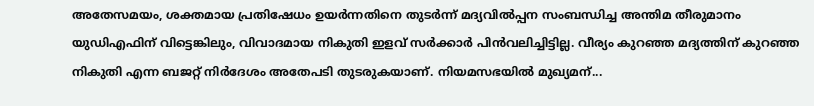അതേസമയം, ശക്തമായ പ്രതിഷേധം ഉയർന്നതിനെ തുടർന്ന് മദ്യവിൽപ്പന സംബന്ധിച്ച അന്തിമ തീരുമാനം യുഡിഎഫിന് വിട്ടെങ്കിലും, വിവാദമായ നികുതി ഇളവ് സർക്കാർ പിൻവലിച്ചിട്ടില്ല. വീര്യം കുറഞ്ഞ മദ്യത്തിന് കുറഞ്ഞ നികുതി എന്ന ബജറ്റ് നിർദേശം അതേപടി തുടരുകയാണ്. നിയമസഭയിൽ മുഖ്യമന്...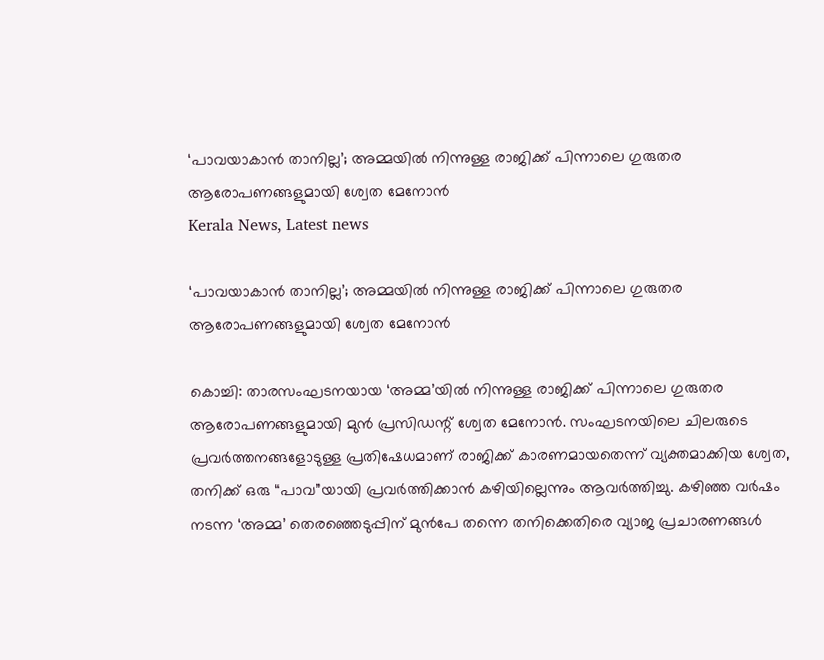‘പാവയാകാൻ താനില്ല’; അമ്മയിൽ നിന്നുള്ള രാജിക്ക് പിന്നാലെ ഗുരുതര ആരോപണങ്ങളുമായി ശ്വേത മേനോൻ
Kerala News, Latest news

‘പാവയാകാൻ താനില്ല’; അമ്മയിൽ നിന്നുള്ള രാജിക്ക് പിന്നാലെ ഗുരുതര ആരോപണങ്ങളുമായി ശ്വേത മേനോൻ

കൊച്ചി: താരസംഘടനയായ ‘അമ്മ’യിൽ നിന്നുള്ള രാജിക്ക് പിന്നാലെ ഗുരുതര ആരോപണങ്ങളുമായി മുൻ പ്രസിഡന്റ് ശ്വേത മേനോൻ. സംഘടനയിലെ ചിലരുടെ പ്രവർത്തനങ്ങളോടുള്ള പ്രതിഷേധമാണ് രാജിക്ക് കാരണമായതെന്ന് വ്യക്തമാക്കിയ ശ്വേത, തനിക്ക് ഒരു “പാവ”യായി പ്രവർത്തിക്കാൻ കഴിയില്ലെന്നും ആവർത്തിച്ചു. കഴിഞ്ഞ വർഷം നടന്ന ‘അമ്മ’ തെരഞ്ഞെടുപ്പിന് മുൻപേ തന്നെ തനിക്കെതിരെ വ്യാജ പ്രചാരണങ്ങൾ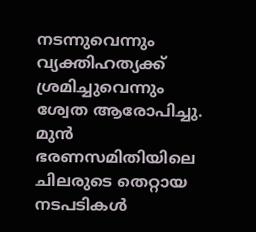നടന്നുവെന്നും വ്യക്തിഹത്യക്ക് ശ്രമിച്ചുവെന്നും ശ്വേത ആരോപിച്ചു. മുൻ ഭരണസമിതിയിലെ ചിലരുടെ തെറ്റായ നടപടികൾ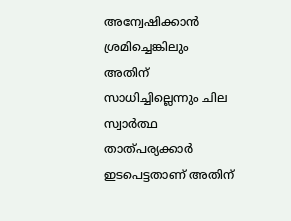അന്വേഷിക്കാൻ ശ്രമിച്ചെങ്കിലും അതിന് സാധിച്ചില്ലെന്നും ചില സ്വാർത്ഥ താത്പര്യക്കാർ ഇടപെട്ടതാണ് അതിന്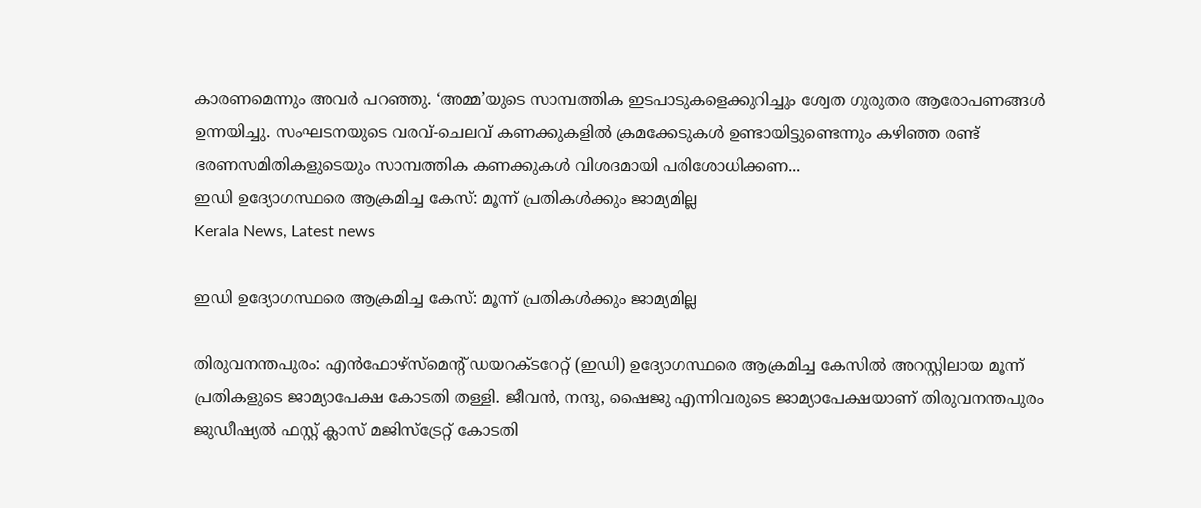കാരണമെന്നും അവർ പറഞ്ഞു. ‘അമ്മ’യുടെ സാമ്പത്തിക ഇടപാടുകളെക്കുറിച്ചും ശ്വേത ഗുരുതര ആരോപണങ്ങൾ ഉന്നയിച്ചു. സംഘടനയുടെ വരവ്-ചെലവ് കണക്കുകളിൽ ക്രമക്കേടുകൾ ഉണ്ടായിട്ടുണ്ടെന്നും കഴിഞ്ഞ രണ്ട് ഭരണസമിതികളുടെയും സാമ്പത്തിക കണക്കുകൾ വിശദമായി പരിശോധിക്കണ...
ഇഡി ഉദ്യോഗസ്ഥരെ ആക്രമിച്ച കേസ്: മൂന്ന് പ്രതികൾക്കും ജാമ്യമില്ല
Kerala News, Latest news

ഇഡി ഉദ്യോഗസ്ഥരെ ആക്രമിച്ച കേസ്: മൂന്ന് പ്രതികൾക്കും ജാമ്യമില്ല

തിരുവനന്തപുരം: എൻഫോഴ്‌സ്‌മെന്റ് ഡയറക്ടറേറ്റ് (ഇഡി) ഉദ്യോഗസ്ഥരെ ആക്രമിച്ച കേസിൽ അറസ്റ്റിലായ മൂന്ന് പ്രതികളുടെ ജാമ്യാപേക്ഷ കോടതി തള്ളി. ജീവൻ, നന്ദു, ഷൈജു എന്നിവരുടെ ജാമ്യാപേക്ഷയാണ് തിരുവനന്തപുരം ജുഡീഷ്യൽ ഫസ്റ്റ് ക്ലാസ് മജിസ്ട്രേറ്റ് കോടതി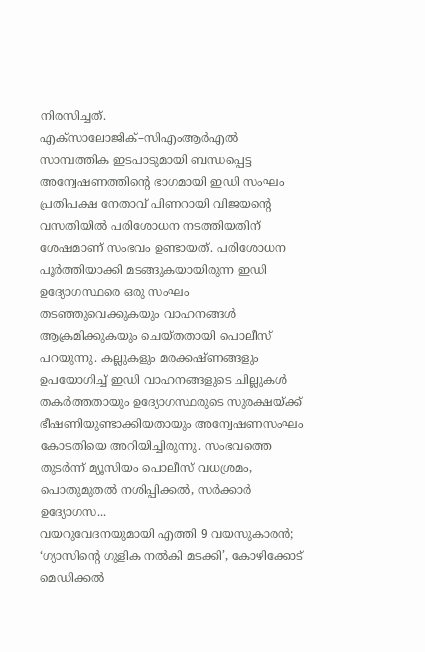നിരസിച്ചത്. എക്സാലോജിക്–സിഎംആർഎൽ സാമ്പത്തിക ഇടപാടുമായി ബന്ധപ്പെട്ട അന്വേഷണത്തിന്റെ ഭാഗമായി ഇഡി സംഘം പ്രതിപക്ഷ നേതാവ് പിണറായി വിജയന്റെ വസതിയിൽ പരിശോധന നടത്തിയതിന് ശേഷമാണ് സംഭവം ഉണ്ടായത്. പരിശോധന പൂർത്തിയാക്കി മടങ്ങുകയായിരുന്ന ഇഡി ഉദ്യോഗസ്ഥരെ ഒരു സംഘം തടഞ്ഞുവെക്കുകയും വാഹനങ്ങൾ ആക്രമിക്കുകയും ചെയ്തതായി പൊലീസ് പറയുന്നു. കല്ലുകളും മരക്കഷ്ണങ്ങളും ഉപയോഗിച്ച് ഇഡി വാഹനങ്ങളുടെ ചില്ലുകൾ തകർത്തതായും ഉദ്യോഗസ്ഥരുടെ സുരക്ഷയ്ക്ക് ഭീഷണിയുണ്ടാക്കിയതായും അന്വേഷണസംഘം കോടതിയെ അറിയിച്ചിരുന്നു. സംഭവത്തെ തുടർന്ന് മ്യൂസിയം പൊലീസ് വധശ്രമം, പൊതുമുതൽ നശിപ്പിക്കൽ, സർക്കാർ ഉദ്യോഗസ...
വയറുവേദനയുമായി എത്തി 9 വയസുകാരന്‍; ‘ഗ്യാസിന്റെ ഗുളിക നല്‍കി മടക്കി’, കോഴിക്കോട് മെഡിക്കല്‍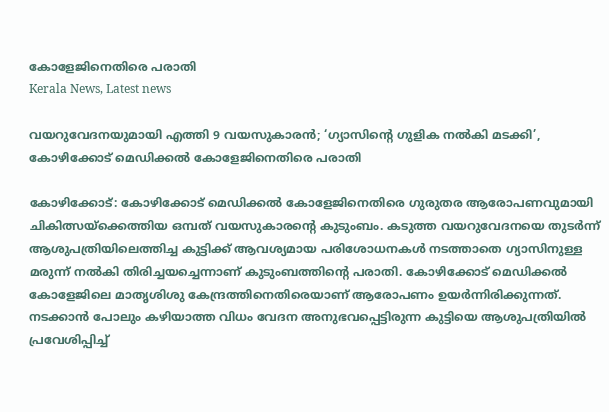കോളേജിനെതിരെ പരാതി
Kerala News, Latest news

വയറുവേദനയുമായി എത്തി 9 വയസുകാരന്‍; ‘ഗ്യാസിന്റെ ഗുളിക നല്‍കി മടക്കി’, കോഴിക്കോട് മെഡിക്കല്‍ കോളേജിനെതിരെ പരാതി

കോഴിക്കോട്: കോഴിക്കോട് മെഡിക്കല്‍ കോളേജിനെതിരെ ഗുരുതര ആരോപണവുമായി ചികിത്സയ്ക്കെത്തിയ ഒമ്പത് വയസുകാരന്റെ കുടുംബം. കടുത്ത വയറുവേദനയെ തുടര്‍ന്ന് ആശുപത്രിയിലെത്തിച്ച കുട്ടിക്ക് ആവശ്യമായ പരിശോധനകള്‍ നടത്താതെ ഗ്യാസിനുള്ള മരുന്ന് നല്‍കി തിരിച്ചയച്ചെന്നാണ് കുടുംബത്തിന്റെ പരാതി. കോഴിക്കോട് മെഡിക്കല്‍ കോളേജിലെ മാതൃശിശു കേന്ദ്രത്തിനെതിരെയാണ് ആരോപണം ഉയര്‍ന്നിരിക്കുന്നത്. നടക്കാന്‍ പോലും കഴിയാത്ത വിധം വേദന അനുഭവപ്പെട്ടിരുന്ന കുട്ടിയെ ആശുപത്രിയില്‍ പ്രവേശിപ്പിച്ച്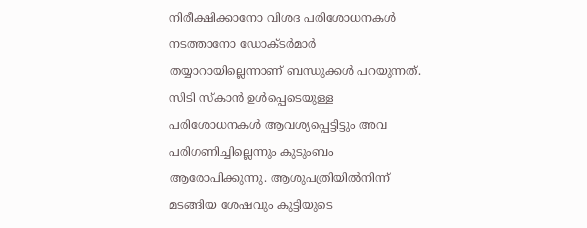നിരീക്ഷിക്കാനോ വിശദ പരിശോധനകള്‍ നടത്താനോ ഡോക്ടര്‍മാര്‍ തയ്യാറായില്ലെന്നാണ് ബന്ധുക്കള്‍ പറയുന്നത്. സിടി സ്കാന്‍ ഉള്‍പ്പെടെയുള്ള പരിശോധനകള്‍ ആവശ്യപ്പെട്ടിട്ടും അവ പരിഗണിച്ചില്ലെന്നും കുടുംബം ആരോപിക്കുന്നു. ആശുപത്രിയില്‍നിന്ന് മടങ്ങിയ ശേഷവും കുട്ടിയുടെ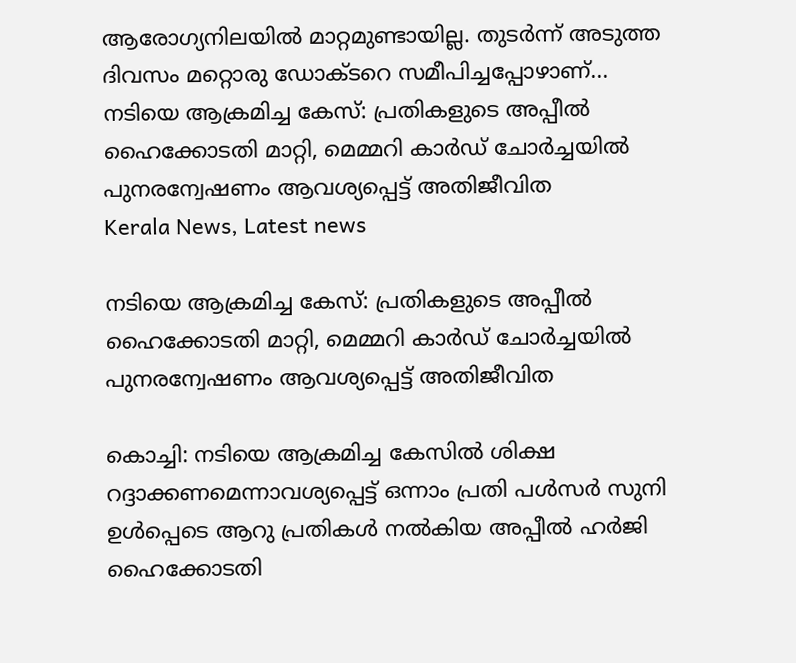ആരോഗ്യനിലയില്‍ മാറ്റമുണ്ടായില്ല. തുടര്‍ന്ന് അടുത്ത ദിവസം മറ്റൊരു ഡോക്ടറെ സമീപിച്ചപ്പോഴാണ്...
നടിയെ ആക്രമിച്ച കേസ്: പ്രതികളുടെ അപ്പീൽ ഹൈക്കോടതി മാറ്റി, മെമ്മറി കാർഡ് ചോർച്ചയിൽ പുനരന്വേഷണം ആവശ്യപ്പെട്ട് അതിജീവിത
Kerala News, Latest news

നടിയെ ആക്രമിച്ച കേസ്: പ്രതികളുടെ അപ്പീൽ ഹൈക്കോടതി മാറ്റി, മെമ്മറി കാർഡ് ചോർച്ചയിൽ പുനരന്വേഷണം ആവശ്യപ്പെട്ട് അതിജീവിത

കൊച്ചി: നടിയെ ആക്രമിച്ച കേസിൽ ശിക്ഷ റദ്ദാക്കണമെന്നാവശ്യപ്പെട്ട് ഒന്നാം പ്രതി പൾസർ സുനി ഉൾപ്പെടെ ആറു പ്രതികൾ നൽകിയ അപ്പീൽ ഹർജി ഹൈക്കോടതി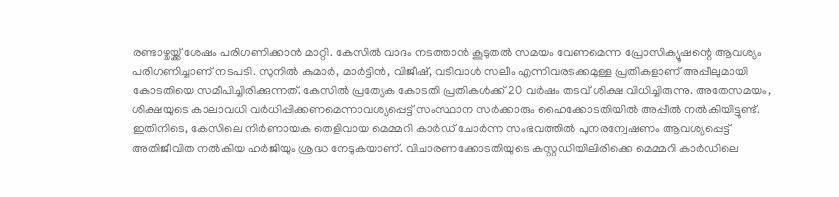രണ്ടാഴ്ചയ്ക്ക് ശേഷം പരിഗണിക്കാൻ മാറ്റി. കേസിൽ വാദം നടത്താൻ കൂടുതൽ സമയം വേണമെന്ന പ്രോസിക്യൂഷന്റെ ആവശ്യം പരിഗണിച്ചാണ് നടപടി. സുനിൽ കുമാർ, മാർട്ടിൻ, വിജീഷ്, വടിവാൾ സലീം എന്നിവരടക്കമുള്ള പ്രതികളാണ് അപ്പീലുമായി കോടതിയെ സമീപിച്ചിരിക്കുന്നത്. കേസിൽ പ്രത്യേക കോടതി പ്രതികൾക്ക് 20 വർഷം തടവ് ശിക്ഷ വിധിച്ചിരുന്നു. അതേസമയം, ശിക്ഷയുടെ കാലാവധി വർധിപ്പിക്കണമെന്നാവശ്യപ്പെട്ട് സംസ്ഥാന സർക്കാരും ഹൈക്കോടതിയിൽ അപ്പീൽ നൽകിയിട്ടുണ്ട്. ഇതിനിടെ, കേസിലെ നിർണായക തെളിവായ മെമ്മറി കാർഡ് ചോർന്ന സംഭവത്തിൽ പുനരന്വേഷണം ആവശ്യപ്പെട്ട് അതിജീവിത നൽകിയ ഹർജിയും ശ്രദ്ധ നേടുകയാണ്. വിചാരണക്കോടതിയുടെ കസ്റ്റഡിയിലിരിക്കെ മെമ്മറി കാർഡിലെ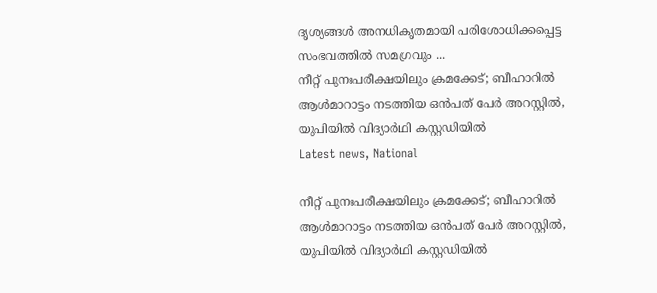ദൃശ്യങ്ങൾ അനധികൃതമായി പരിശോധിക്കപ്പെട്ട സംഭവത്തിൽ സമഗ്രവും ...
നീറ്റ് പുനഃപരീക്ഷയിലും ക്രമക്കേട്; ബീഹാറിൽ ആൾമാറാട്ടം നടത്തിയ ഒൻപത് പേർ അറസ്റ്റിൽ, യുപിയിൽ വിദ്യാർഥി കസ്റ്റഡിയിൽ
Latest news, National

നീറ്റ് പുനഃപരീക്ഷയിലും ക്രമക്കേട്; ബീഹാറിൽ ആൾമാറാട്ടം നടത്തിയ ഒൻപത് പേർ അറസ്റ്റിൽ, യുപിയിൽ വിദ്യാർഥി കസ്റ്റഡിയിൽ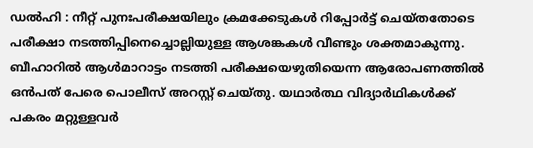ഡൽഹി : നീറ്റ് പുനഃപരീക്ഷയിലും ക്രമക്കേടുകൾ റിപ്പോർട്ട് ചെയ്തതോടെ പരീക്ഷാ നടത്തിപ്പിനെച്ചൊല്ലിയുള്ള ആശങ്കകൾ വീണ്ടും ശക്തമാകുന്നു. ബീഹാറിൽ ആൾമാറാട്ടം നടത്തി പരീക്ഷയെഴുതിയെന്ന ആരോപണത്തിൽ ഒൻപത് പേരെ പൊലീസ് അറസ്റ്റ് ചെയ്തു. യഥാർത്ഥ വിദ്യാർഥികൾക്ക് പകരം മറ്റുള്ളവർ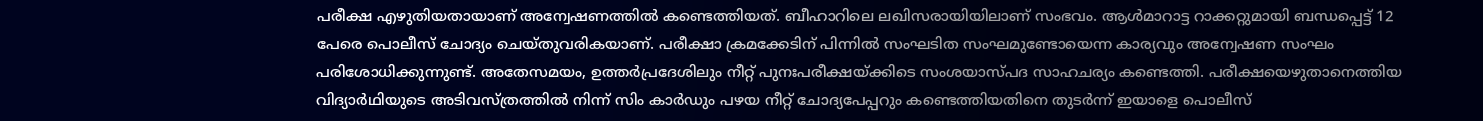പരീക്ഷ എഴുതിയതായാണ് അന്വേഷണത്തിൽ കണ്ടെത്തിയത്. ബീഹാറിലെ ലഖിസരായിയിലാണ് സംഭവം. ആൾമാറാട്ട റാക്കറ്റുമായി ബന്ധപ്പെട്ട് 12 പേരെ പൊലീസ് ചോദ്യം ചെയ്തുവരികയാണ്. പരീക്ഷാ ക്രമക്കേടിന് പിന്നിൽ സംഘടിത സംഘമുണ്ടോയെന്ന കാര്യവും അന്വേഷണ സംഘം പരിശോധിക്കുന്നുണ്ട്. അതേസമയം, ഉത്തർപ്രദേശിലും നീറ്റ് പുനഃപരീക്ഷയ്ക്കിടെ സംശയാസ്പദ സാഹചര്യം കണ്ടെത്തി. പരീക്ഷയെഴുതാനെത്തിയ വിദ്യാർഥിയുടെ അടിവസ്ത്രത്തിൽ നിന്ന് സിം കാർഡും പഴയ നീറ്റ് ചോദ്യപേപ്പറും കണ്ടെത്തിയതിനെ തുടർന്ന് ഇയാളെ പൊലീസ്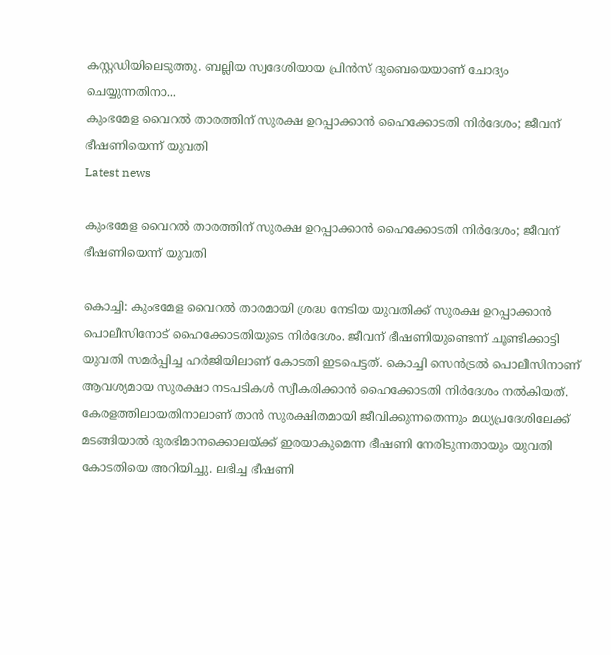കസ്റ്റഡിയിലെടുത്തു. ബല്ലിയ സ്വദേശിയായ പ്രിൻസ് ദുബെയെയാണ് ചോദ്യം ചെയ്യുന്നതിനാ...
കുംഭമേള വൈറൽ താരത്തിന് സുരക്ഷ ഉറപ്പാക്കാൻ ഹൈക്കോടതി നിർദേശം; ജീവന് ഭീഷണിയെന്ന് യുവതി
Latest news

കുംഭമേള വൈറൽ താരത്തിന് സുരക്ഷ ഉറപ്പാക്കാൻ ഹൈക്കോടതി നിർദേശം; ജീവന് ഭീഷണിയെന്ന് യുവതി

കൊച്ചി: കുംഭമേള വൈറൽ താരമായി ശ്രദ്ധ നേടിയ യുവതിക്ക് സുരക്ഷ ഉറപ്പാക്കാൻ പൊലീസിനോട് ഹൈക്കോടതിയുടെ നിർദേശം. ജീവന് ഭീഷണിയുണ്ടെന്ന് ചൂണ്ടിക്കാട്ടി യുവതി സമർപ്പിച്ച ഹർജിയിലാണ് കോടതി ഇടപെട്ടത്. കൊച്ചി സെൻട്രൽ പൊലീസിനാണ് ആവശ്യമായ സുരക്ഷാ നടപടികൾ സ്വീകരിക്കാൻ ഹൈക്കോടതി നിർദേശം നൽകിയത്. കേരളത്തിലായതിനാലാണ് താൻ സുരക്ഷിതമായി ജീവിക്കുന്നതെന്നും മധ്യപ്രദേശിലേക്ക് മടങ്ങിയാൽ ദുരഭിമാനക്കൊലയ്ക്ക് ഇരയാകുമെന്ന ഭീഷണി നേരിടുന്നതായും യുവതി കോടതിയെ അറിയിച്ചു. ലഭിച്ച ഭീഷണി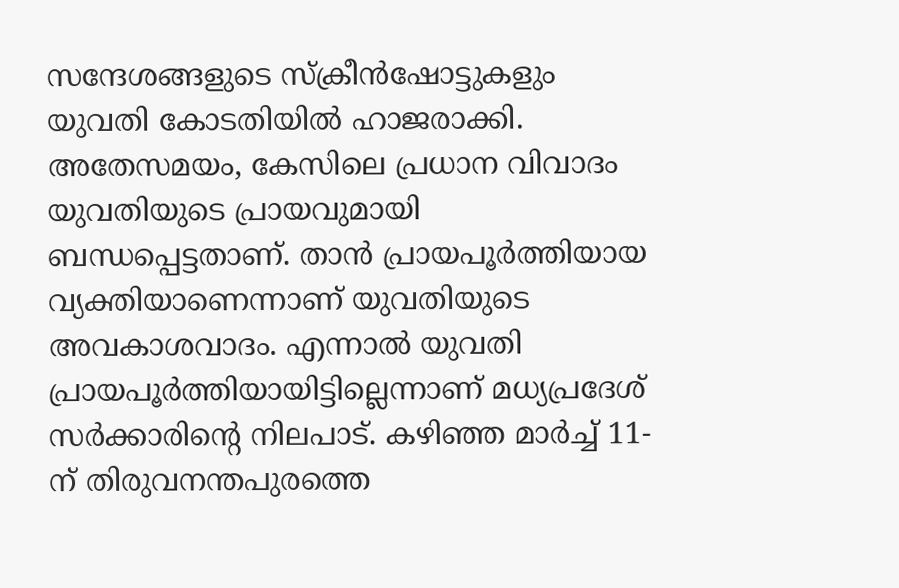സന്ദേശങ്ങളുടെ സ്ക്രീൻഷോട്ടുകളും യുവതി കോടതിയിൽ ഹാജരാക്കി. അതേസമയം, കേസിലെ പ്രധാന വിവാദം യുവതിയുടെ പ്രായവുമായി ബന്ധപ്പെട്ടതാണ്. താൻ പ്രായപൂർത്തിയായ വ്യക്തിയാണെന്നാണ് യുവതിയുടെ അവകാശവാദം. എന്നാൽ യുവതി പ്രായപൂർത്തിയായിട്ടില്ലെന്നാണ് മധ്യപ്രദേശ് സർക്കാരിന്റെ നിലപാട്. കഴിഞ്ഞ മാർച്ച് 11-ന് തിരുവനന്തപുരത്തെ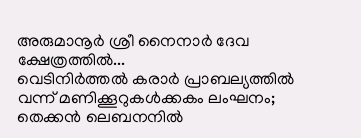അരുമാനൂർ ശ്രീ നൈനാർ ദേവ ക്ഷേത്രത്തിൽ...
വെടിനിർത്തൽ കരാർ പ്രാബല്യത്തിൽ വന്ന് മണിക്കൂറുകൾക്കകം ലംഘനം; തെക്കൻ ലെബനനിൽ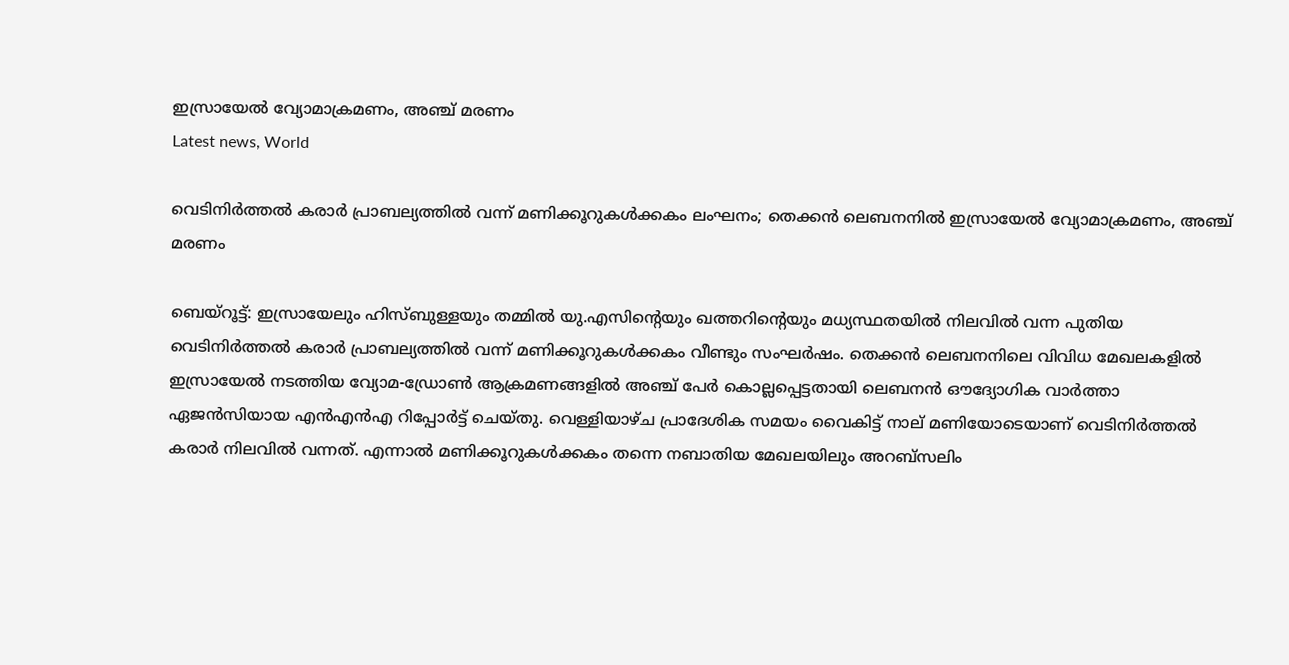ഇസ്രായേൽ വ്യോമാക്രമണം, അഞ്ച് മരണം
Latest news, World

വെടിനിർത്തൽ കരാർ പ്രാബല്യത്തിൽ വന്ന് മണിക്കൂറുകൾക്കകം ലംഘനം; തെക്കൻ ലെബനനിൽ ഇസ്രായേൽ വ്യോമാക്രമണം, അഞ്ച് മരണം

ബെയ്റൂട്ട്: ഇസ്രായേലും ഹിസ്ബുള്ളയും തമ്മിൽ യു.എസിന്റെയും ഖത്തറിന്റെയും മധ്യസ്ഥതയിൽ നിലവിൽ വന്ന പുതിയ വെടിനിർത്തൽ കരാർ പ്രാബല്യത്തിൽ വന്ന് മണിക്കൂറുകൾക്കകം വീണ്ടും സംഘർഷം. തെക്കൻ ലെബനനിലെ വിവിധ മേഖലകളിൽ ഇസ്രായേൽ നടത്തിയ വ്യോമ-ഡ്രോൺ ആക്രമണങ്ങളിൽ അഞ്ച് പേർ കൊല്ലപ്പെട്ടതായി ലെബനൻ ഔദ്യോഗിക വാർത്താ ഏജൻസിയായ എൻഎൻഎ റിപ്പോർട്ട് ചെയ്തു. വെള്ളിയാഴ്ച പ്രാദേശിക സമയം വൈകിട്ട് നാല് മണിയോടെയാണ് വെടിനിർത്തൽ കരാർ നിലവിൽ വന്നത്. എന്നാൽ മണിക്കൂറുകൾക്കകം തന്നെ നബാതിയ മേഖലയിലും അറബ്‌സലിം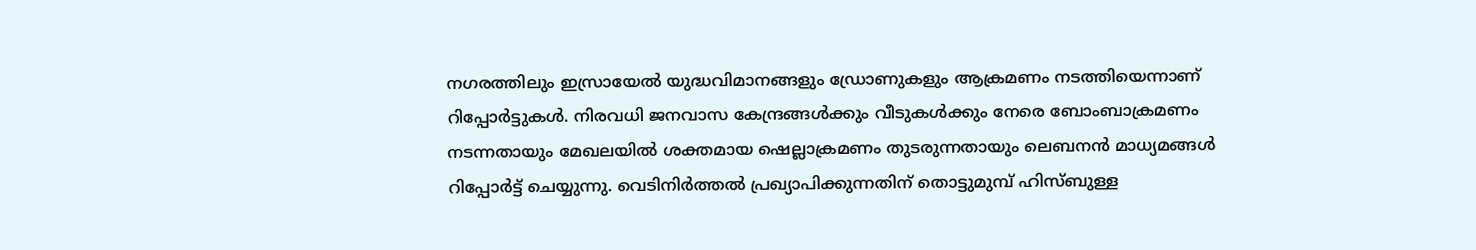നഗരത്തിലും ഇസ്രായേൽ യുദ്ധവിമാനങ്ങളും ഡ്രോണുകളും ആക്രമണം നടത്തിയെന്നാണ് റിപ്പോർട്ടുകൾ. നിരവധി ജനവാസ കേന്ദ്രങ്ങൾക്കും വീടുകൾക്കും നേരെ ബോംബാക്രമണം നടന്നതായും മേഖലയിൽ ശക്തമായ ഷെല്ലാക്രമണം തുടരുന്നതായും ലെബനൻ മാധ്യമങ്ങൾ റിപ്പോർട്ട് ചെയ്യുന്നു. വെടിനിർത്തൽ പ്രഖ്യാപിക്കുന്നതിന് തൊട്ടുമുമ്പ് ഹിസ്ബുള്ള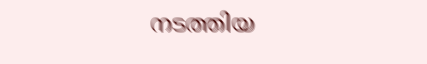നടത്തിയ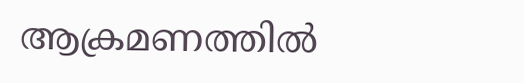ആക്രമണത്തിൽ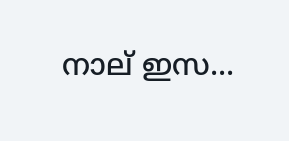നാല് ഇസ...